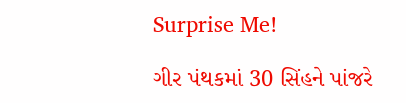Surprise Me!

ગીર પંથકમાં 30 સિંહને પાંજરે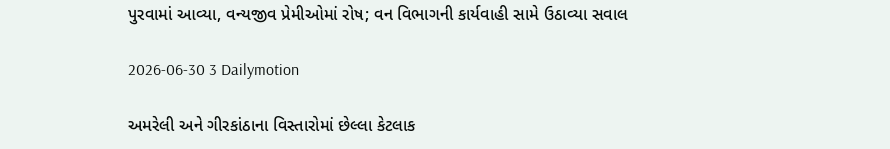પુરવામાં આવ્યા, વન્યજીવ પ્રેમીઓમાં રોષ; વન વિભાગની કાર્યવાહી સામે ઉઠાવ્યા સવાલ

2026-06-30 3 Dailymotion

અમરેલી અને ગીરકાંઠાના વિસ્તારોમાં છેલ્લા કેટલાક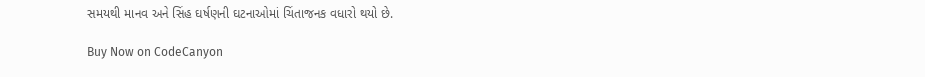સમયથી માનવ અને સિંહ ઘર્ષણની ઘટનાઓમાં ચિંતાજનક વધારો થયો છે.

Buy Now on CodeCanyon